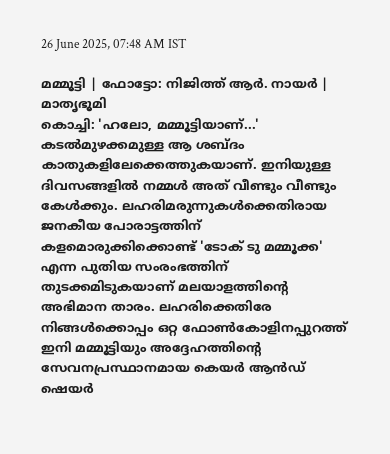26 June 2025, 07:48 AM IST

മമ്മൂട്ടി | ഫോട്ടോ: നിജിത്ത് ആർ. നായർ | മാതൃഭൂമി
കൊച്ചി: 'ഹലോ, മമ്മൂട്ടിയാണ്...' കടൽമുഴക്കമുള്ള ആ ശബ്ദം കാതുകളിലേക്കെത്തുകയാണ്. ഇനിയുള്ള ദിവസങ്ങളിൽ നമ്മൾ അത് വീണ്ടും വീണ്ടും കേൾക്കും. ലഹരിമരുന്നുകൾക്കെതിരായ ജനകീയ പോരാട്ടത്തിന് കളമൊരുക്കിക്കൊണ്ട് 'ടോക് ടു മമ്മൂക്ക' എന്ന പുതിയ സംരംഭത്തിന് തുടക്കമിടുകയാണ് മലയാളത്തിന്റെ അഭിമാന താരം. ലഹരിക്കെതിരേ നിങ്ങൾക്കൊപ്പം ഒറ്റ ഫോൺകോളിനപ്പുറത്ത് ഇനി മമ്മൂട്ടിയും അദ്ദേഹത്തിന്റെ സേവനപ്രസ്ഥാനമായ കെയർ ആൻഡ് ഷെയർ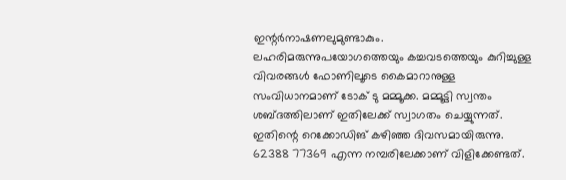ഇന്റർനാഷണലുമുണ്ടാകും.
ലഹരിമരുന്നുപയോഗത്തെയും കച്ചവടത്തെയും കുറിച്ചുള്ള വിവരങ്ങൾ ഫോണിലൂടെ കൈമാറാനുള്ള സംവിധാനമാണ് ടോക് ടു മമ്മൂക്ക. മമ്മൂട്ടി സ്വന്തം ശബ്ദത്തിലാണ് ഇതിലേക്ക് സ്വാഗതം ചെയ്യുന്നത്. ഇതിന്റെ റെക്കോഡിങ് കഴിഞ്ഞ ദിവസമായിരുന്നു.
62388 77369 എന്ന നമ്പരിലേക്കാണ് വിളിക്കേണ്ടത്.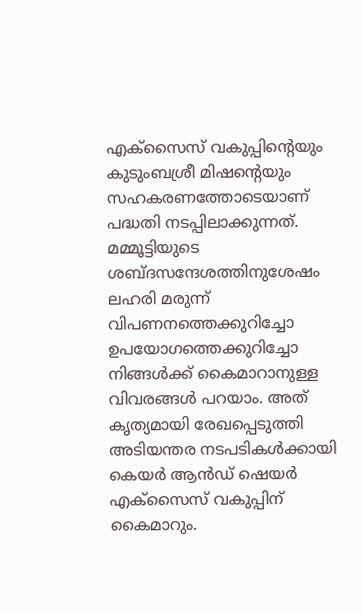എക്സൈസ് വകുപ്പിന്റെയും കുടുംബശ്രീ മിഷന്റെയും സഹകരണത്തോടെയാണ് പദ്ധതി നടപ്പിലാക്കുന്നത്. മമ്മൂട്ടിയുടെ ശബ്ദസന്ദേശത്തിനുശേഷം ലഹരി മരുന്ന് വിപണനത്തെക്കുറിച്ചോ ഉപയോഗത്തെക്കുറിച്ചോ നിങ്ങൾക്ക് കൈമാറാനുള്ള വിവരങ്ങൾ പറയാം. അത് കൃത്യമായി രേഖപ്പെടുത്തി അടിയന്തര നടപടികൾക്കായി കെയർ ആൻഡ് ഷെയർ എക്സൈസ് വകുപ്പിന് കൈമാറും.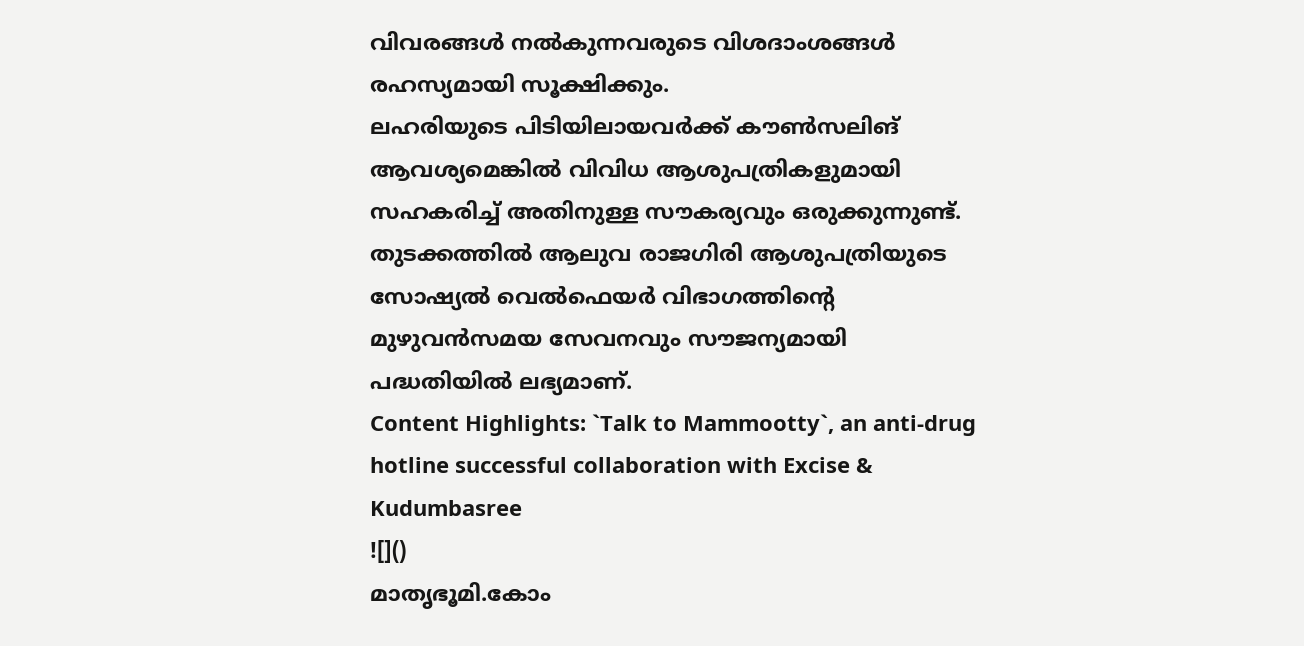വിവരങ്ങൾ നൽകുന്നവരുടെ വിശദാംശങ്ങൾ രഹസ്യമായി സൂക്ഷിക്കും.
ലഹരിയുടെ പിടിയിലായവർക്ക് കൗൺസലിങ് ആവശ്യമെങ്കിൽ വിവിധ ആശുപത്രികളുമായി സഹകരിച്ച് അതിനുള്ള സൗകര്യവും ഒരുക്കുന്നുണ്ട്. തുടക്കത്തിൽ ആലുവ രാജഗിരി ആശുപത്രിയുടെ സോഷ്യൽ വെൽഫെയർ വിഭാഗത്തിന്റെ മുഴുവൻസമയ സേവനവും സൗജന്യമായി പദ്ധതിയിൽ ലഭ്യമാണ്.
Content Highlights: `Talk to Mammootty`, an anti-drug hotline successful collaboration with Excise & Kudumbasree
![]()
മാതൃഭൂമി.കോം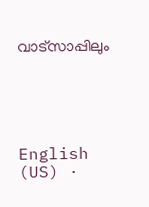വാട്സാപ്പിലും





English (US) ·